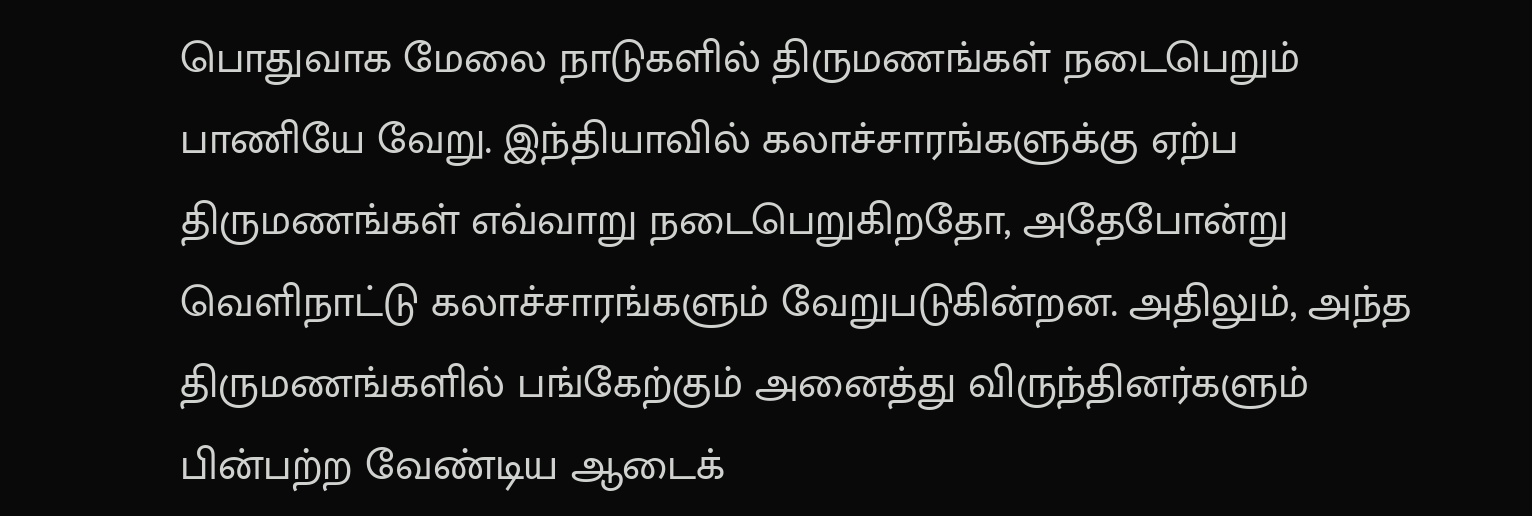பொதுவாக மேலை நாடுகளில் திருமணங்கள் நடைபெறும் பாணியே வேறு. இந்தியாவில் கலாச்சாரங்களுக்கு ஏற்ப திருமணங்கள் எவ்வாறு நடைபெறுகிறதோ, அதேபோன்று வெளிநாட்டு கலாச்சாரங்களும் வேறுபடுகின்றன. அதிலும், அந்த திருமணங்களில் பங்கேற்கும் அனைத்து விருந்தினர்களும் பின்பற்ற வேண்டிய ஆடைக்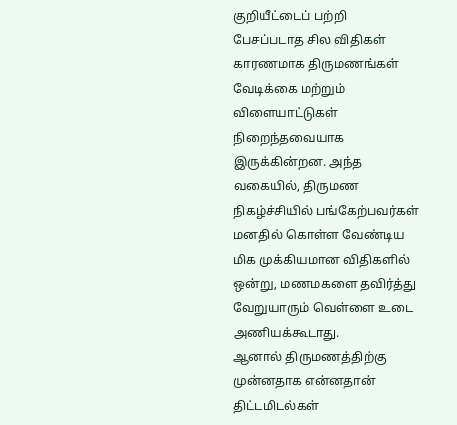குறியீட்டைப் பற்றி பேசப்படாத சில விதிகள் காரணமாக திருமணங்கள் வேடிக்கை மற்றும் விளையாட்டுகள் நிறைந்தவையாக இருக்கின்றன. அந்த வகையில், திருமண நிகழ்ச்சியில் பங்கேற்பவர்கள் மனதில் கொள்ள வேண்டிய மிக முக்கியமான விதிகளில் ஒன்று, மணமகளை தவிர்த்து வேறுயாரும் வெள்ளை உடை அணியக்கூடாது.
ஆனால் திருமணத்திற்கு முன்னதாக என்னதான் திட்டமிடல்கள்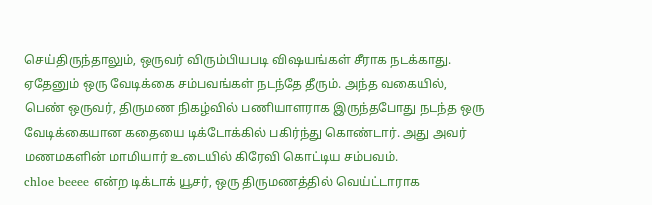செய்திருந்தாலும், ஒருவர் விரும்பியபடி விஷயங்கள் சீராக நடக்காது. ஏதேனும் ஒரு வேடிக்கை சம்பவங்கள் நடந்தே தீரும். அந்த வகையில், பெண் ஒருவர், திருமண நிகழ்வில் பணியாளராக இருந்தபோது நடந்த ஒரு வேடிக்கையான கதையை டிக்டோக்கில் பகிர்ந்து கொண்டார். அது அவர் மணமகளின் மாமியார் உடையில் கிரேவி கொட்டிய சம்பவம்.
chloe beeee என்ற டிக்டாக் யூசர், ஒரு திருமணத்தில் வெய்ட்டாராக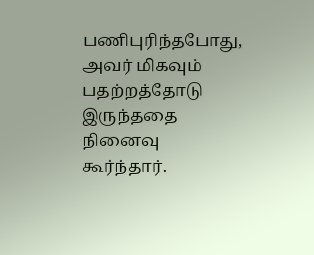பணிபுரிந்தபோது, அவர் மிகவும் பதற்றத்தோடு இருந்ததை நினைவு கூர்ந்தார்.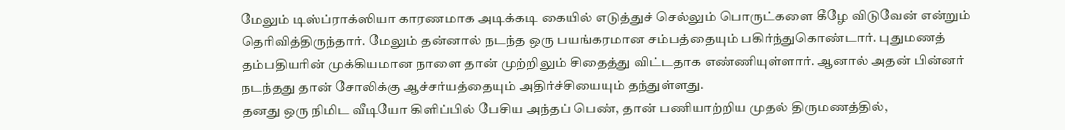மேலும் டிஸ்ப்ராக்ஸியா காரணமாக அடிக்கடி கையில் எடுத்துச் செல்லும் பொருட்களை கீழே விடுவேன் என்றும் தெரிவித்திருந்தார். மேலும் தன்னால் நடந்த ஒரு பயங்கரமான சம்பத்தையும் பகிர்ந்துகொண்டார். புதுமணத் தம்பதியரின் முக்கியமான நாளை தான் முற்றிலும் சிதைத்து விட்டதாக எண்ணியுள்ளார். ஆனால் அதன் பின்னர் நடந்தது தான் சோலிக்கு ஆச்சர்யத்தையும் அதிர்ச்சியையும் தந்துள்ளது.
தனது ஒரு நிமிட வீடியோ கிளிப்பில் பேசிய அந்தப் பெண், தான் பணியாற்றிய முதல் திருமணத்தில்,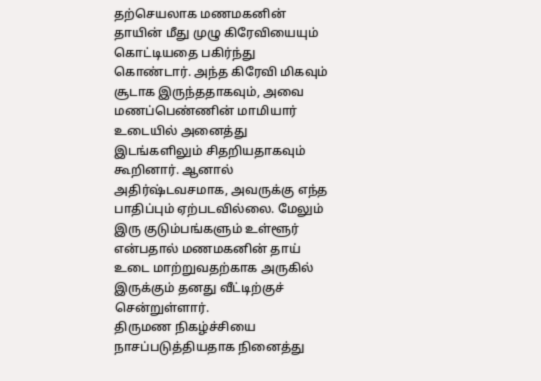தற்செயலாக மணமகனின் தாயின் மீது முழு கிரேவியையும் கொட்டியதை பகிர்ந்து கொண்டார். அந்த கிரேவி மிகவும் சூடாக இருந்ததாகவும், அவை மணப்பெண்ணின் மாமியார் உடையில் அனைத்து இடங்களிலும் சிதறியதாகவும் கூறினார். ஆனால் அதிர்ஷ்டவசமாக, அவருக்கு எந்த பாதிப்பும் ஏற்படவில்லை. மேலும் இரு குடும்பங்களும் உள்ளூர் என்பதால் மணமகனின் தாய் உடை மாற்றுவதற்காக அருகில் இருக்கும் தனது வீட்டிற்குச் சென்றுள்ளார்.
திருமண நிகழ்ச்சியை நாசப்படுத்தியதாக நினைத்து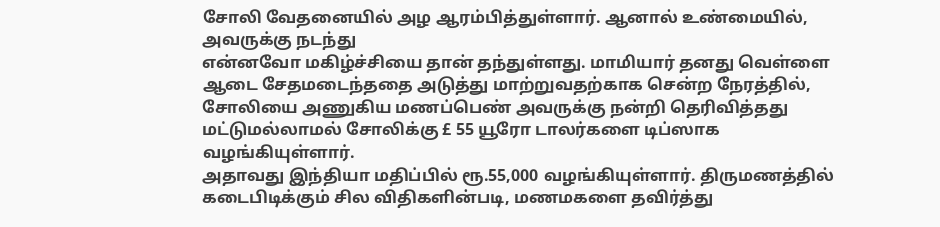சோலி வேதனையில் அழ ஆரம்பித்துள்ளார். ஆனால் உண்மையில், அவருக்கு நடந்து
என்னவோ மகிழ்ச்சியை தான் தந்துள்ளது. மாமியார் தனது வெள்ளை ஆடை சேதமடைந்ததை அடுத்து மாற்றுவதற்காக சென்ற நேரத்தில், சோலியை அணுகிய மணப்பெண் அவருக்கு நன்றி தெரிவித்தது மட்டுமல்லாமல் சோலிக்கு £ 55 யூரோ டாலர்களை டிப்ஸாக வழங்கியுள்ளார்.
அதாவது இந்தியா மதிப்பில் ரூ.55,000 வழங்கியுள்ளார். திருமணத்தில் கடைபிடிக்கும் சில விதிகளின்படி, மணமகளை தவிர்த்து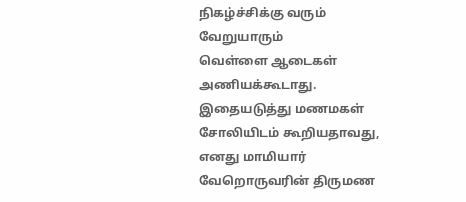நிகழ்ச்சிக்கு வரும் வேறுயாரும்
வெள்ளை ஆடைகள் அணியக்கூடாது. இதையடுத்து மணமகள் சோலியிடம் கூறியதாவது, எனது மாமியார் வேறொருவரின் திருமண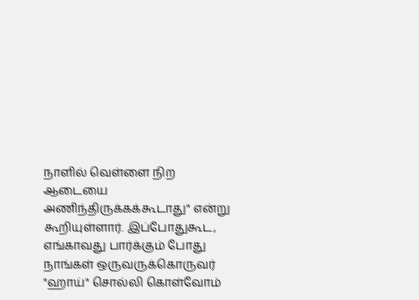நாளில் வெள்ளை நிற ஆடையை அணிந்திருக்கக்கூடாது" என்று கூறியுள்ளார். இப்போதுகூட, எங்காவது பார்க்கும் போது நாங்கள் ஒருவருக்கொருவர் "ஹாய்" சொல்லி கொள்வோம்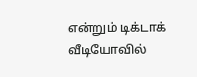என்றும் டிக்டாக் வீடியோவில்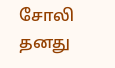சோலி தனது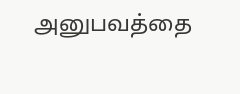அனுபவத்தை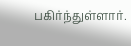பகிர்ந்துள்ளார்.